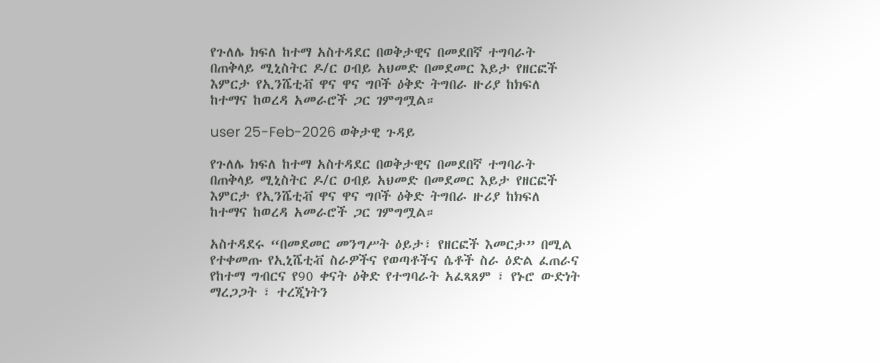የጉለሌ ክፍለ ከተማ አስተዳደር በወቅታዊና በመደበኛ ተግባራት በጠቅላይ ሚኒስትር ዶ/ር ዐብይ አህመድ በመደመር እይታ የዘርፎች እምርታ የኢንሼቲቭ ዋና ዋና ግቦች ዕቅድ ትግበራ ዙሪያ ከክፍለ ከተማና ከወረዳ አመራሮች ጋር ገምግሟል።

user 25-Feb-2026 ወቅታዊ ጉዳይ

የጉለሌ ክፍለ ከተማ አስተዳደር በወቅታዊና በመደበኛ ተግባራት በጠቅላይ ሚኒስትር ዶ/ር ዐብይ አህመድ በመደመር እይታ የዘርፎች እምርታ የኢንሼቲቭ ዋና ዋና ግቦች ዕቅድ ትግበራ ዙሪያ ከክፍለ ከተማና ከወረዳ አመራሮች ጋር ገምግሟል።

አስተዳደሩ “በመደመር መንግሥት ዕይታ፣ የዘርፎች እመርታ” በሚል የተቀመጡ የኢኒሼቲቭ ስራዎችና የወጣቶችና ሴቶች ስራ ዕድል ፈጠራና የከተማ ግብርና የ90 ቀናት ዕቅድ የተግባራት አፈጻጸም ፣ የኑሮ ውድነት ማረጋጋት ፣ ተረጂነትን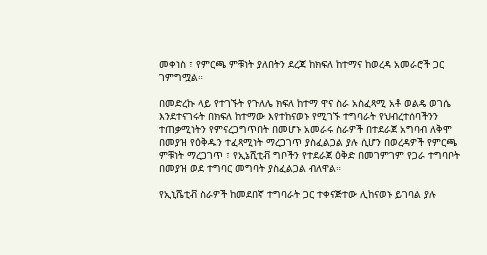መቀነስ ፣ የምርጫ ምቹነት ያለበትን ደረጃ ከክፍለ ከተማና ከወረዳ አመራሮች ጋር ገምግሟል።

በመድረኩ ላይ የተገኙት የጉለሌ ክፍለ ከተማ ዋና ስራ አስፈጻሚ አቶ ወልዴ ወገሴ እንደተናገሩት በክፍለ ከተማው እየተከናወኑ የሚገኙ ተግባራት የህብረተሰባችንን ተጠቃሚነትን የምናረጋግጥበት በመሆኑ አመራሩ ስራዎች በተደራጀ አግባብ ለቅሞ በመያዝ የዕቅዱን ተፈጻሚነት ማረጋገጥ ያስፈልጋል ያሉ ሲሆን በወረዳዎች የምርጫ ምቹነት ማረጋገጥ ፣ የኢኔሺቲቭ ግቦችን የተደራጀ ዕቅድ በመገምገም የጋራ ተግባቦት በመያዝ ወደ ተግባር መግባት ያስፈልጋል ብለዋል።

የኢኒሼቲቭ ስራዎች ከመደበኛ ተግባራት ጋር ተቀናጅተው ሊከናወኑ ይገባል ያሉ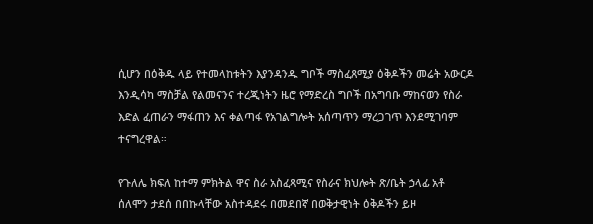ሲሆን በዕቅዱ ላይ የተመላከቱትን እያንዳንዱ ግቦች ማስፈጸሚያ ዕቅዶችን መሬት አውርዶ እንዲሳካ ማስቻል የልመናንና ተረጂነትን ዜሮ የማድረስ ግቦች በአግባቡ ማከናወን የስራ እድል ፈጠራን ማፋጠን እና ቀልጣፋ የአገልግሎት አሰጣጥን ማረጋገጥ እንደሚገባም ተናግረዋል።

የጉለሌ ክፍለ ከተማ ምክትል ዋና ስራ አስፈጻሚና የስራና ክህሎት ጽ/ቤት ኃላፊ አቶ ሰለሞን ታደሰ በበኩላቸው አስተዳደሩ በመደበኛ በወቅታዊነት ዕቅዶችን ይዞ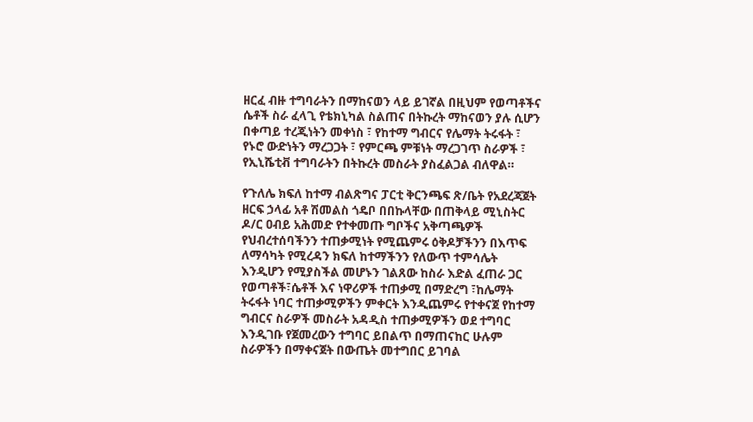ዘርፈ ብዙ ተግባራትን በማከናወን ላይ ይገኛል በዚህም የወጣቶችና ሴቶች ስራ ፈላጊ የቴክኒካል ስልጠና በትኩረት ማከናወን ያሉ ሲሆን በቀጣይ ተረጂነትን መቀነስ ፣ የከተማ ግብርና የሌማት ትሩፋት ፣ የኑሮ ውድነትን ማረጋጋት ፣ የምርጫ ምቹነት ማረጋገጥ ስራዎች ፣ የኢኒሼቲቭ ተግባራትን በትኩረት መስራት ያስፈልጋል ብለዋል።

የጉለሌ ክፍለ ከተማ ብልጽግና ፓርቲ ቅርንጫፍ ጽ/ቤት የአደረጃጀት ዘርፍ ኃላፊ አቶ ሽመልስ ጎዴቦ በበኩላቸው በጠቅላይ ሚኒስትር ዶ/ር ዐብይ አሕመድ የተቀመጡ ግቦችና አቅጣጫዎች የህብረተሰባችንን ተጠቃሚነት የሚጨምሩ ዕቅዶቻችንን በእጥፍ ለማሳካት የሚረዳን ክፍለ ከተማችንን የለውጥ ተምሳሌት እንዲሆን የሚያስችል መሆኑን ገልጸው ከስራ እድል ፈጠራ ጋር የወጣቶች፣ሴቶች እና ነዋሪዎች ተጠቃሚ በማድረግ ፣ከሌማት ትሩፋት ነባር ተጠቃሚዎችን ምቀርት እንዲጨምሩ የተቀናጀ የከተማ ግብርና ስራዎች መስራት አዳዲስ ተጠቃሚዎችን ወደ ተግባር እንዲገቡ የጀመረውን ተግባር ይበልጥ በማጠናከር ሁሉም ስራዎችን በማቀናጀት በውጤት መተግበር ይገባል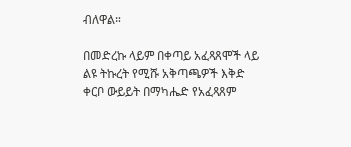ብለዋል።

በመድረኩ ላይም በቀጣይ አፈጻጸሞች ላይ ልዩ ትኩረት የሚሹ አቅጣጫዎች እቅድ ቀርቦ ውይይት በማካሔድ የአፈጻጸም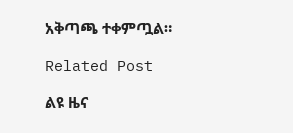አቅጣጫ ተቀምጧል።

Related Post

ልዩ ዜና